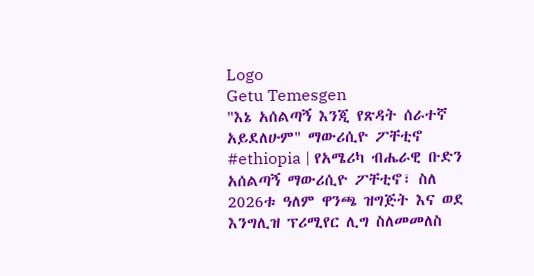Logo
Getu Temesgen
"እኔ አሰልጣኝ እንጂ የጽዳት ሰራተኛ አይደለሁም" ማውሪሲዮ ፖቸቲኖ
#ethiopia | የአሜሪካ ብሔራዊ ቡድን አሰልጣኝ ማውሪሲዮ ፖቸቲኖ፣ ስለ 2026ቱ ዓለም ዋንጫ ዝግጅት እና ወደ እንግሊዝ ፕሪሚየር ሊግ ስለመመለስ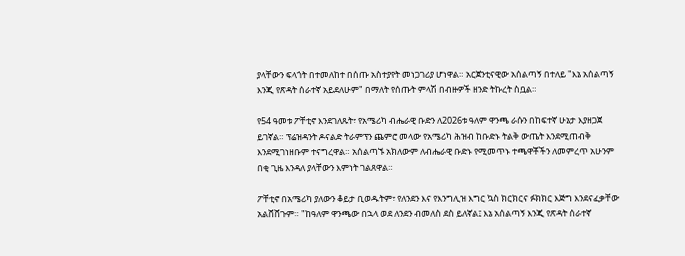ያላቸውን ፍላጎት በተመለከተ በሰጡ አስተያየት መነጋገሪያ ሆነዋል። አርጀንቲናዊው አሰልጣኝ በተለይ "እኔ አሰልጣኝ እንጂ የጽዳት ሰራተኛ አይደለሁም" በማለት የሰጡት ምላሽ በብዙዎች ዘንድ ትኩረት ስቧል።

የ54 ዓመቱ ፖቸቲኖ እንደገለጹት፣ የአሜሪካ ብሔራዊ ቡድን ለ2026ቱ ዓለም ዋንጫ ራሱን በከፍተኛ ሁኔታ እያዘጋጀ ይገኛል። ፕሬዝዳንት ዶናልድ ትራምፕን ጨምሮ መላው የአሜሪካ ሕዝብ ከቡድኑ ትልቅ ውጤት እንደሚጠብቅ እንደሚገነዘቡም ተናግረዋል። አሰልጣኙ አክለውም ለብሔራዊ ቡድኑ የሚመጥኑ ተጫዋቾችን ለመምረጥ አሁንም በቂ ጊዜ እንዳለ ያላቸውን እምነት ገልጸዋል።

ፖቸቲኖ በአሜሪካ ያለውን ቆይታ ቢወዱትም፣ የለንደን እና የእንግሊዝ እግር ኳስ ክርክርና ፉክክር እጅግ እንደናፈቃቸው አልሸሸጉም። "ከዓለም ዋንጫው በኋላ ወደ ለንደን ብመለስ ደስ ይለኛል፤ እኔ አሰልጣኝ እንጂ የጽዳት ሰራተኛ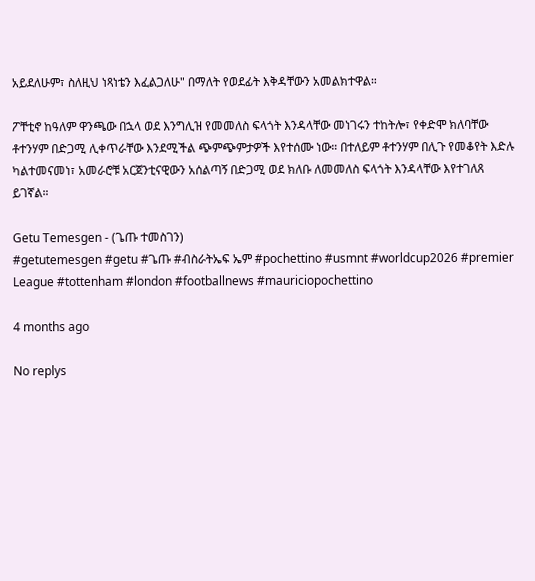አይደለሁም፣ ስለዚህ ነጻነቴን እፈልጋለሁ" በማለት የወደፊት እቅዳቸውን አመልክተዋል።

ፖቸቲኖ ከዓለም ዋንጫው በኋላ ወደ እንግሊዝ የመመለስ ፍላጎት እንዳላቸው መነገሩን ተከትሎ፣ የቀድሞ ክለባቸው ቶተንሃም በድጋሚ ሊቀጥራቸው እንደሚችል ጭምጭምታዎች እየተሰሙ ነው። በተለይም ቶተንሃም በሊጉ የመቆየት እድሉ ካልተመናመነ፣ አመራሮቹ አርጀንቲናዊውን አሰልጣኝ በድጋሚ ወደ ክለቡ ለመመለስ ፍላጎት እንዳላቸው እየተገለጸ ይገኛል።

Getu Temesgen - (ጌጡ ተመስገን)
#getutemesgen #getu #ጌጡ #ብስራትኤፍ ኤም #pochettino #usmnt #worldcup2026 #premier League #tottenham #london #footballnews #mauriciopochettino

4 months ago

No replys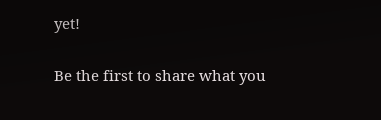yet!

Be the first to share what you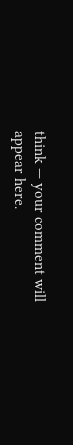think — your comment will appear here.